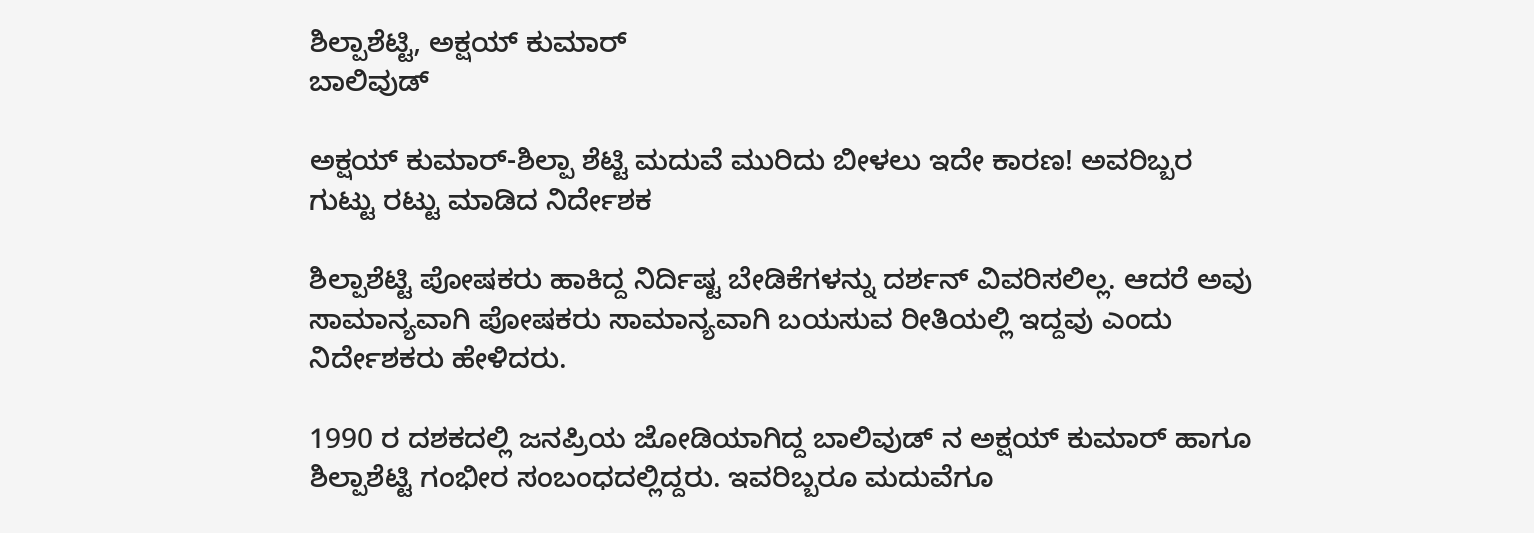ಶಿಲ್ಪಾಶೆಟ್ಟಿ, ಅಕ್ಷಯ್ ಕುಮಾರ್
ಬಾಲಿವುಡ್

ಅಕ್ಷಯ್ ಕುಮಾರ್-ಶಿಲ್ಪಾ ಶೆಟ್ಟಿ ಮದುವೆ ಮುರಿದು ಬೀಳಲು ಇದೇ ಕಾರಣ! ಅವರಿಬ್ಬರ ಗುಟ್ಟು ರಟ್ಟು ಮಾಡಿದ ನಿರ್ದೇಶಕ

ಶಿಲ್ಪಾಶೆಟ್ಟಿ ಪೋಷಕರು ಹಾಕಿದ್ದ ನಿರ್ದಿಷ್ಟ ಬೇಡಿಕೆಗಳನ್ನು ದರ್ಶನ್ ವಿವರಿಸಲಿಲ್ಲ. ಆದರೆ ಅವು ಸಾಮಾನ್ಯವಾಗಿ ಪೋಷಕರು ಸಾಮಾನ್ಯವಾಗಿ ಬಯಸುವ ರೀತಿಯಲ್ಲಿ ಇದ್ದವು ಎಂದು ನಿರ್ದೇಶಕರು ಹೇಳಿದರು.

1990 ರ ದಶಕದಲ್ಲಿ ಜನಪ್ರಿಯ ಜೋಡಿಯಾಗಿದ್ದ ಬಾಲಿವುಡ್ ನ ಅಕ್ಷಯ್ ಕುಮಾರ್ ಹಾಗೂ ಶಿಲ್ಪಾಶೆಟ್ಟಿ ಗಂಭೀರ ಸಂಬಂಧದಲ್ಲಿದ್ದರು. ಇವರಿಬ್ಬರೂ ಮದುವೆಗೂ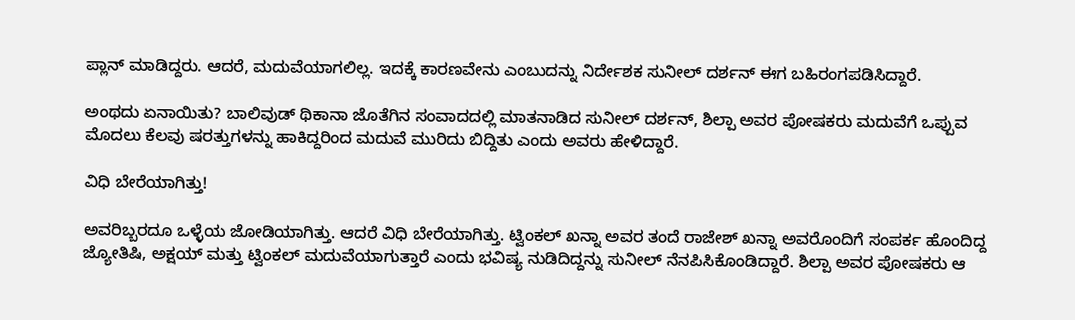ಪ್ಲಾನ್ ಮಾಡಿದ್ದರು. ಆದರೆ, ಮದುವೆಯಾಗಲಿಲ್ಲ. ಇದಕ್ಕೆ ಕಾರಣವೇನು ಎಂಬುದನ್ನು ನಿರ್ದೇಶಕ ಸುನೀಲ್ ದರ್ಶನ್ ಈಗ ಬಹಿರಂಗಪಡಿಸಿದ್ದಾರೆ.

ಅಂಥದು ಏನಾಯಿತು? ಬಾಲಿವುಡ್ ಥಿಕಾನಾ ಜೊತೆಗಿನ ಸಂವಾದದಲ್ಲಿ ಮಾತನಾಡಿದ ಸುನೀಲ್ ದರ್ಶನ್, ಶಿಲ್ಪಾ ಅವರ ಪೋಷಕರು ಮದುವೆಗೆ ಒಪ್ಪುವ ಮೊದಲು ಕೆಲವು ಷರತ್ತುಗಳನ್ನು ಹಾಕಿದ್ದರಿಂದ ಮದುವೆ ಮುರಿದು ಬಿದ್ದಿತು ಎಂದು ಅವರು ಹೇಳಿದ್ದಾರೆ.

ವಿಧಿ ಬೇರೆಯಾಗಿತ್ತು!

ಅವರಿಬ್ಬರದೂ ಒಳ್ಳೆಯ ಜೋಡಿಯಾಗಿತ್ತು. ಆದರೆ ವಿಧಿ ಬೇರೆಯಾಗಿತ್ತು. ಟ್ವಿಂಕಲ್ ಖನ್ನಾ ಅವರ ತಂದೆ ರಾಜೇಶ್ ಖನ್ನಾ ಅವರೊಂದಿಗೆ ಸಂಪರ್ಕ ಹೊಂದಿದ್ದ ಜ್ಯೋತಿಷಿ, ಅಕ್ಷಯ್ ಮತ್ತು ಟ್ವಿಂಕಲ್ ಮದುವೆಯಾಗುತ್ತಾರೆ ಎಂದು ಭವಿಷ್ಯ ನುಡಿದಿದ್ದನ್ನು ಸುನೀಲ್ ನೆನಪಿಸಿಕೊಂಡಿದ್ದಾರೆ. ಶಿಲ್ಪಾ ಅವರ ಪೋಷಕರು ಆ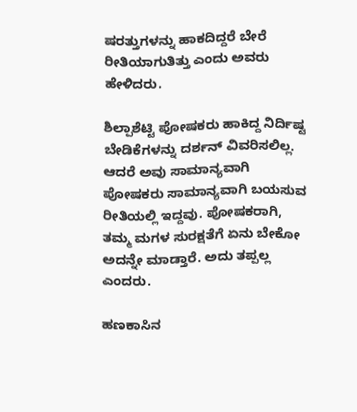ಷರತ್ತುಗಳನ್ನು ಹಾಕದಿದ್ದರೆ ಬೇರೆ ರೀತಿಯಾಗುತಿತ್ತು ಎಂದು ಅವರು ಹೇಳಿದರು.

ಶಿಲ್ಪಾಶೆಟ್ಟಿ ಪೋಷಕರು ಹಾಕಿದ್ದ ನಿರ್ದಿಷ್ಟ ಬೇಡಿಕೆಗಳನ್ನು ದರ್ಶನ್ ವಿವರಿಸಲಿಲ್ಲ. ಆದರೆ ಅವು ಸಾಮಾನ್ಯವಾಗಿ ಪೋಷಕರು ಸಾಮಾನ್ಯವಾಗಿ ಬಯಸುವ ರೀತಿಯಲ್ಲಿ ಇದ್ದವು. ಪೋಷಕರಾಗಿ, ತಮ್ಮ ಮಗಳ ಸುರಕ್ಷತೆಗೆ ಏನು ಬೇಕೋ ಅದನ್ನೇ ಮಾಡ್ತಾರೆ. ಅದು ತಪ್ಪಲ್ಲ ಎಂದರು.

ಹಣಕಾಸಿನ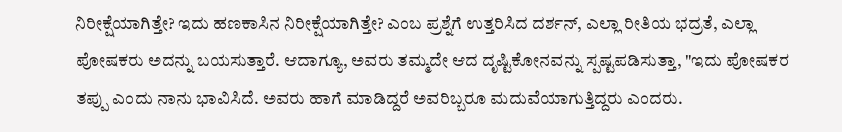ನಿರೀಕ್ಷೆಯಾಗಿತ್ತೇ? ಇದು ಹಣಕಾಸಿನ ನಿರೀಕ್ಷೆಯಾಗಿತ್ತೇ? ಎಂಬ ಪ್ರಶ್ನೆಗೆ ಉತ್ತರಿಸಿದ ದರ್ಶನ್, ಎಲ್ಲಾ ರೀತಿಯ ಭದ್ರತೆ, ಎಲ್ಲಾ ಪೋಷಕರು ಅದನ್ನು ಬಯಸುತ್ತಾರೆ. ಆದಾಗ್ಯೂ, ಅವರು ತಮ್ಮದೇ ಆದ ದೃಷ್ಟಿಕೋನವನ್ನು ಸ್ಪಷ್ಟಪಡಿಸುತ್ತಾ, "ಇದು ಪೋಷಕರ ತಪ್ಪು ಎಂದು ನಾನು ಭಾವಿಸಿದೆ. ಅವರು ಹಾಗೆ ಮಾಡಿದ್ದರೆ ಅವರಿಬ್ಬರೂ ಮದುವೆಯಾಗುತ್ತಿದ್ದರು ಎಂದರು.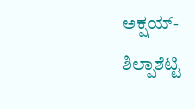ಅಕ್ಷಯ್-ಶಿಲ್ಪಾಶೆಟ್ಟಿ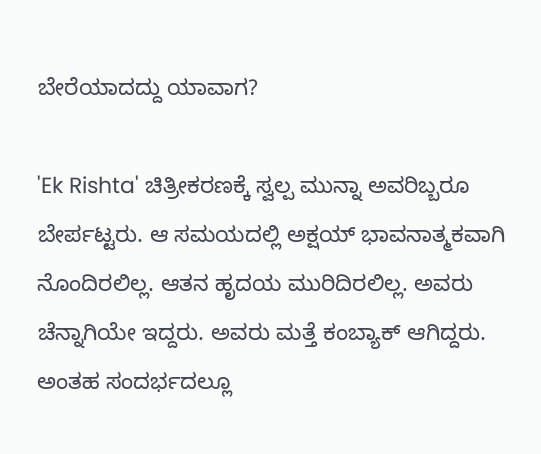ಬೇರೆಯಾದದ್ದು ಯಾವಾಗ?

'Ek Rishta' ಚಿತ್ರೀಕರಣಕ್ಕೆ ಸ್ವಲ್ಪ ಮುನ್ನಾ ಅವರಿಬ್ಬರೂ ಬೇರ್ಪಟ್ಟರು. ಆ ಸಮಯದಲ್ಲಿ ಅಕ್ಷಯ್ ಭಾವನಾತ್ಮಕವಾಗಿ ನೊಂದಿರಲಿಲ್ಲ. ಆತನ ಹೃದಯ ಮುರಿದಿರಲಿಲ್ಲ. ಅವರು ಚೆನ್ನಾಗಿಯೇ ಇದ್ದರು. ಅವರು ಮತ್ತೆ ಕಂಬ್ಯಾಕ್ ಆಗಿದ್ದರು. ಅಂತಹ ಸಂದರ್ಭದಲ್ಲೂ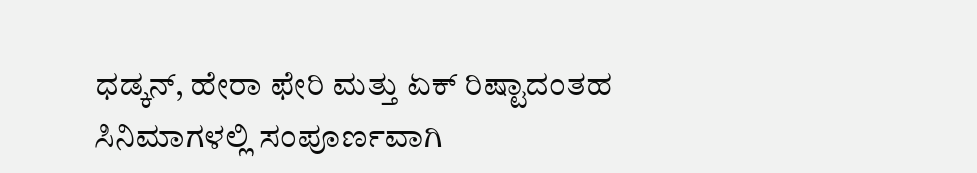ಧಡ್ಕನ್, ಹೇರಾ ಫೇರಿ ಮತ್ತು ಏಕ್ ರಿಷ್ಟಾದಂತಹ ಸಿನಿಮಾಗಳಲ್ಲಿ ಸಂಪೂರ್ಣವಾಗಿ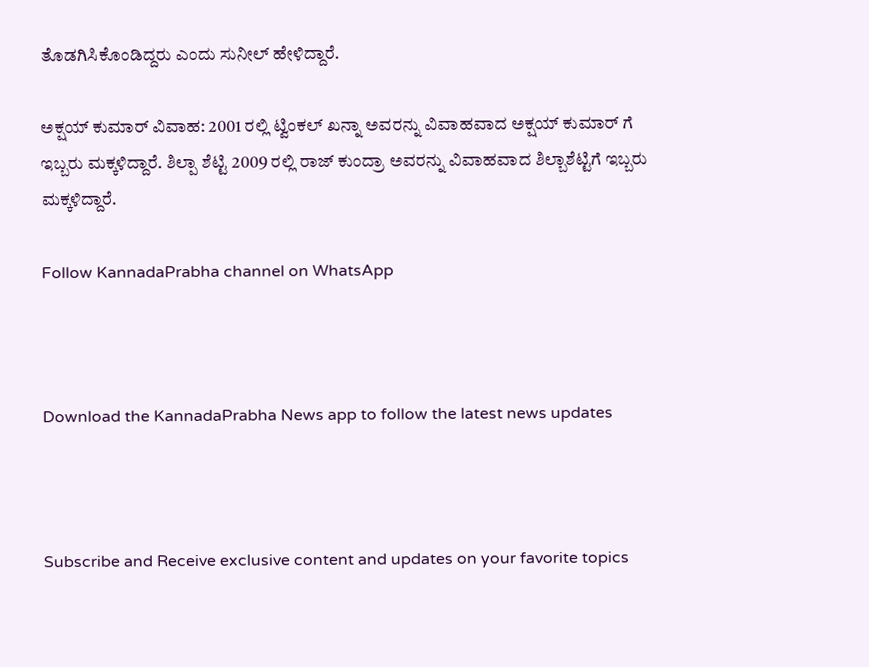ತೊಡಗಿಸಿಕೊಂಡಿದ್ದರು ಎಂದು ಸುನೀಲ್ ಹೇಳಿದ್ದಾರೆ.

ಅಕ್ಷಯ್ ಕುಮಾರ್ ವಿವಾಹ: 2001 ರಲ್ಲಿ ಟ್ವಿಂಕಲ್ ಖನ್ನಾ ಅವರನ್ನು ವಿವಾಹವಾದ ಅಕ್ಷಯ್ ಕುಮಾರ್ ಗೆ ಇಬ್ಬರು ಮಕ್ಕಳಿದ್ದಾರೆ. ಶಿಲ್ಪಾ ಶೆಟ್ಟಿ 2009 ರಲ್ಲಿ ರಾಜ್ ಕುಂದ್ರಾ ಅವರನ್ನು ವಿವಾಹವಾದ ಶಿಲ್ಬಾಶೆಟ್ಟಿಗೆ ಇಬ್ಬರು ಮಕ್ಕಳಿದ್ದಾರೆ.

Follow KannadaPrabha channel on WhatsApp



Download the KannadaPrabha News app to follow the latest news updates



Subscribe and Receive exclusive content and updates on your favorite topics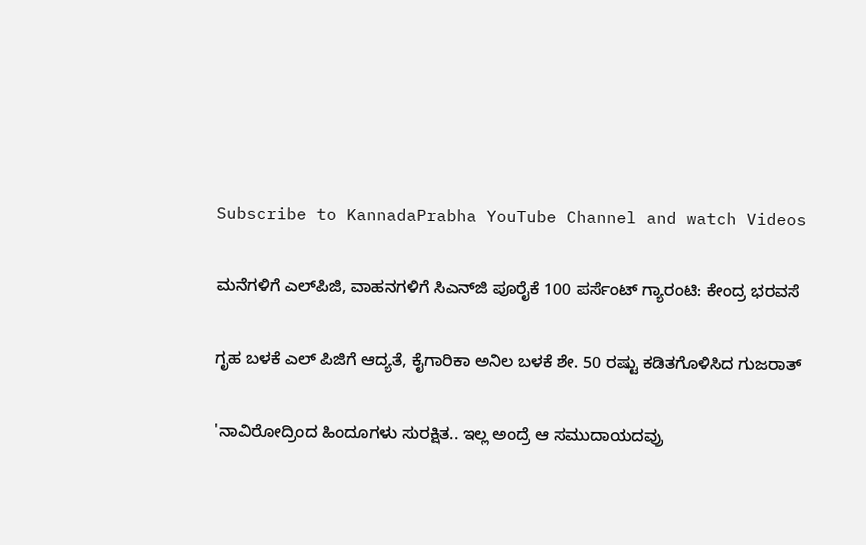Subscribe to KannadaPrabha YouTube Channel and watch Videos

ಮನೆಗಳಿಗೆ ಎಲ್‌ಪಿಜಿ, ವಾಹನಗಳಿಗೆ ಸಿಎನ್‌ಜಿ ಪೂರೈಕೆ 100 ಪರ್ಸೆಂಟ್ ಗ್ಯಾರಂಟಿ: ಕೇಂದ್ರ ಭರವಸೆ

ಗೃಹ ಬಳಕೆ ಎಲ್ ಪಿಜಿಗೆ ಆದ್ಯತೆ, ಕೈಗಾರಿಕಾ ಅನಿಲ ಬಳಕೆ ಶೇ. 50 ರಷ್ಟು ಕಡಿತಗೊಳಿಸಿದ ಗುಜರಾತ್

'ನಾವಿರೋದ್ರಿಂದ ಹಿಂದೂಗಳು ಸುರಕ್ಷಿತ.. ಇಲ್ಲ ಅಂದ್ರೆ ಆ ಸಮುದಾಯದವ್ರು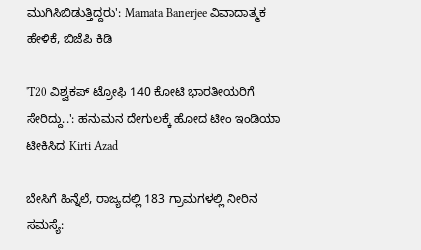ಮುಗಿಸಿಬಿಡುತ್ತಿದ್ದರು': Mamata Banerjee ವಿವಾದಾತ್ಮಕ ಹೇಳಿಕೆ, ಬಿಜೆಪಿ ಕಿಡಿ

'T20 ವಿಶ್ವಕಪ್ ಟ್ರೋಫಿ 140 ಕೋಟಿ ಭಾರತೀಯರಿಗೆ ಸೇರಿದ್ದು..': ಹನುಮನ ದೇಗುಲಕ್ಕೆ ಹೋದ ಟೀಂ ಇಂಡಿಯಾ ಟೀಕಿಸಿದ Kirti Azad

ಬೇಸಿಗೆ ಹಿನ್ನೆಲೆ, ರಾಜ್ಯದಲ್ಲಿ 183 ಗ್ರಾಮಗಳಲ್ಲಿ ನೀರಿನ ಸಮಸ್ಯೆ: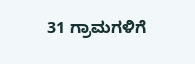31 ಗ್ರಾಮಗಳಿಗೆ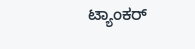ಟ್ಯಾಂಕರ್‌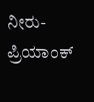ನೀರು- ಪ್ರಿಯಾಂಕ್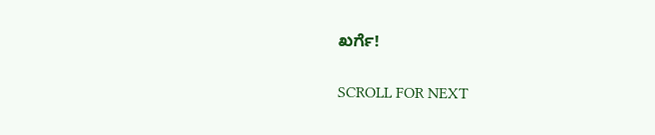ಖರ್ಗೆ!

SCROLL FOR NEXT